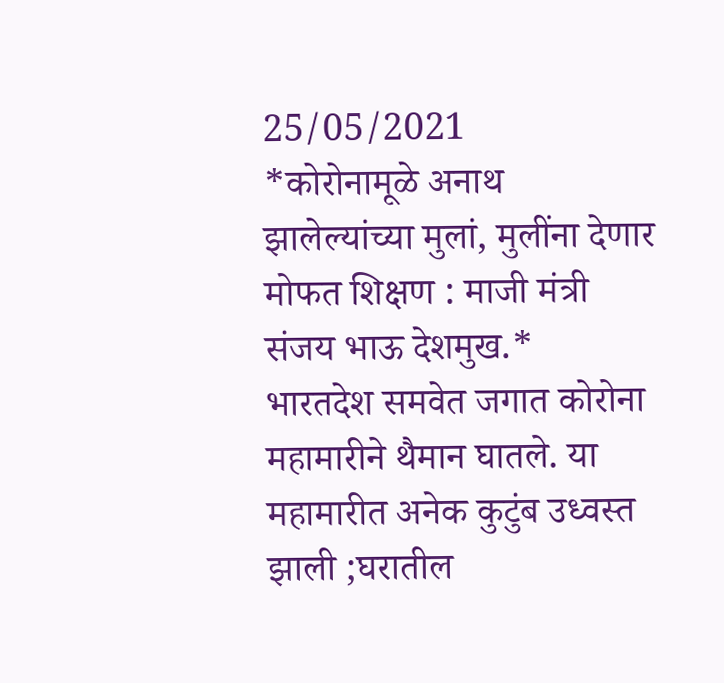25/05/2021
*कोरोनामूळे अनाथ झालेल्यांच्या मुलां, मुलींना देणार मोफत शिक्षण : माजी मंत्री संजय भाऊ देशमुख.*
भारतदेश समवेत जगात कोरोना महामारीने थैमान घातले. या महामारीत अनेक कुटुंब उध्वस्त झाली ;घरातील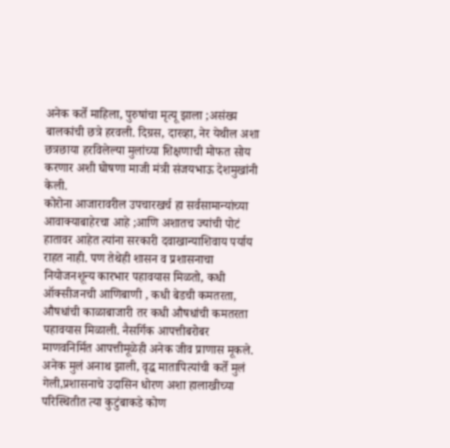अनेक कर्ते माहिला, पुरुषांचा मृत्यू झाला ;असंख्य बालकांची छत्रे हरवली. दिग्रस, दारव्हा, नेर येथील अशा छत्रछाया हरविलेल्या मुलांच्या शिक्षणाची मोफत सोय करणार अशी घोषणा माजी मंत्री संजयभाऊ देशमुखांनी केली.
कोरोना आजारावरील उपचारखर्च हा सर्वसामान्यांच्या आवाक्याबाहेरचा आहे ;आणि अशातच ज्यांची पोटं हातावर आहेत त्यांना सरकारी दवाखान्याशिवाय पर्याय राहत नाही. पण तेथेही शासन व प्रशासनाचा नियोजनशून्य कारभार पहावयास मिळतो, कधी ऑक्सीजनची आणिबाणी , कधी बेडची कमतरता, औषधांची काळाबाजारी तर कधी औषधांची कमतरता पहावयास मिळाली. नैसर्गिक आपत्तीबरोबर माणवनिर्मित आपत्तीमूळेही अनेक जीव प्राणास मूकले. अनेक मुलं अनाथ झाली, वृद्ध मातापित्यांची कर्ते मुलं गेली,प्रशासनाचे उदासिन धोरण अशा हालाखीच्या परिस्थितीत त्या कुटुंबाकडे कोण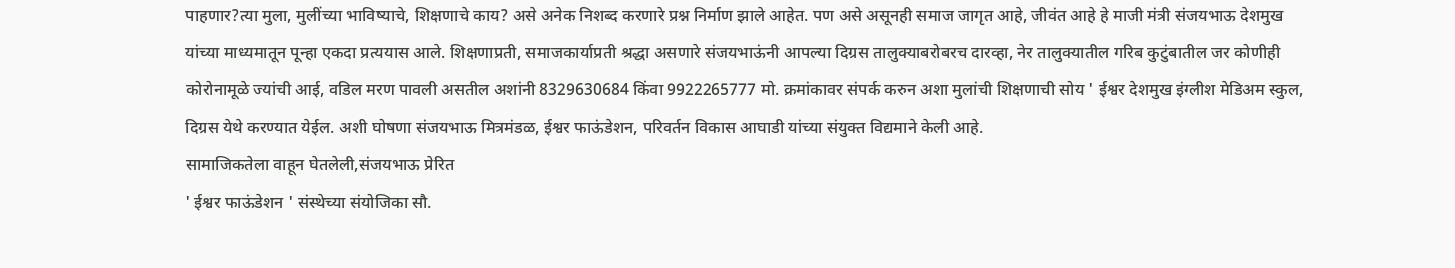पाहणार?त्या मुला, मुलींच्या भाविष्याचे, शिक्षणाचे काय? असे अनेक निशब्द करणारे प्रश्न निर्माण झाले आहेत. पण असे असूनही समाज जागृत आहे, जीवंत आहे हे माजी मंत्री संजयभाऊ देशमुख यांच्या माध्यमातून पून्हा एकदा प्रत्ययास आले. शिक्षणाप्रती, समाजकार्याप्रती श्रद्धा असणारे संजयभाऊंनी आपल्या दिग्रस तालुक्याबरोबरच दारव्हा, नेर तालुक्यातील गरिब कुटुंबातील जर कोणीही कोरोनामूळे ज्यांची आई, वडिल मरण पावली असतील अशांनी 8329630684 किंवा 9922265777 मो. क्रमांकावर संपर्क करुन अशा मुलांची शिक्षणाची सोय ' ईश्वर देशमुख इंग्लीश मेडिअम स्कुल, दिग्रस येथे करण्यात येईल. अशी घोषणा संजयभाऊ मित्रमंडळ, ईश्वर फाऊंडेशन, परिवर्तन विकास आघाडी यांच्या संयुक्त विद्यमाने केली आहे.
सामाजिकतेला वाहून घेतलेली,संजयभाऊ प्रेरित
' ईश्वर फाऊंडेशन ' संस्थेच्या संयोजिका सौ.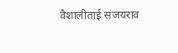वैशालीताई संजयराव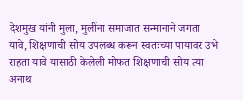देशमुख यांनी मुला, मुलींना समाजात सन्मानाने जगता यावे, शिक्षणाची सोय उपलब्ध करून स्वतःच्या पायावर उभे राहता यावे यासाठी केलेली मोफत शिक्षणाची सोय त्या अनाथ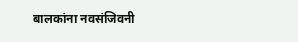बालकांना नवसंजिवनी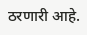ठरणारी आहे.